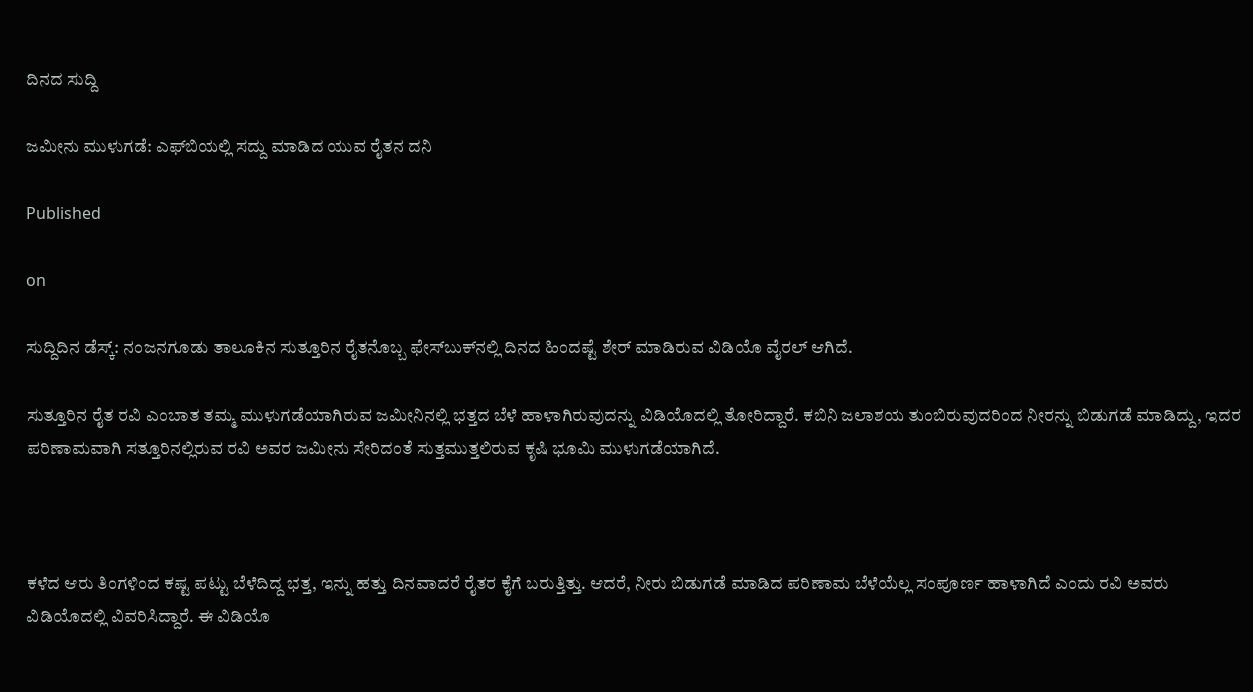ದಿನದ ಸುದ್ದಿ

ಜಮೀನು ಮುಳುಗಡೆ: ಎಫ್‍ಬಿಯಲ್ಲಿ ಸದ್ದು ಮಾಡಿದ ಯುವ ರೈತನ ದನಿ

Published

on

ಸುದ್ದಿದಿನ ಡೆಸ್ಕ್: ನಂಜನಗೂಡು ತಾಲೂಕಿನ ಸುತ್ತೂರಿನ ರೈತನೊಬ್ಬ ಫೇಸ್‍ಬುಕ್‍ನಲ್ಲಿ ದಿನದ ಹಿಂದಷ್ಟೆ ಶೇರ್ ಮಾಡಿರುವ ವಿಡಿಯೊ ವೈರಲ್ ಆಗಿದೆ.

ಸುತ್ತೂರಿನ ರೈತ ರವಿ ಎಂಬಾತ ತಮ್ಮ ಮುಳುಗಡೆಯಾಗಿರುವ ಜಮೀನಿನಲ್ಲಿ ಭತ್ತದ ಬೆಳೆ ಹಾಳಾಗಿರುವುದನ್ನು ವಿಡಿಯೊದಲ್ಲಿ ತೋರಿದ್ದಾರೆ. ಕಬಿನಿ ಜಲಾಶಯ ತುಂಬಿರುವುದರಿಂದ ನೀರನ್ನು ಬಿಡುಗಡೆ ಮಾಡಿದ್ದು, ಇದರ ಪರಿಣಾಮವಾಗಿ ಸತ್ತೂರಿನಲ್ಲಿರುವ ರವಿ ಅವರ ಜಮೀನು ಸೇರಿದಂತೆ ಸುತ್ತಮುತ್ತಲಿರುವ ಕೃಷಿ ಭೂಮಿ ಮುಳುಗಡೆಯಾಗಿದೆ.



ಕಳೆದ ಆರು ತಿಂಗಳಿಂದ ಕಷ್ಟ ಪಟ್ಟು ಬೆಳೆದಿದ್ದ ಭತ್ತ, ಇನ್ನು ಹತ್ತು ದಿನವಾದರೆ ರೈತರ ಕೈಗೆ ಬರುತ್ತಿತ್ತು. ಆದರೆ, ನೀರು ಬಿಡುಗಡೆ ಮಾಡಿದ ಪರಿಣಾಮ ಬೆಳೆಯೆಲ್ಲ ಸಂಪೂರ್ಣ ಹಾಳಾಗಿದೆ ಎಂದು ರವಿ ಅವರು ವಿಡಿಯೊದಲ್ಲಿ ವಿವರಿಸಿದ್ದಾರೆ. ಈ ವಿಡಿಯೊ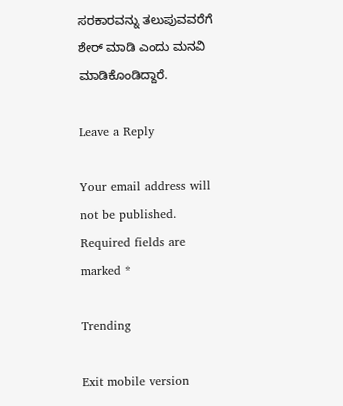ಸರಕಾರವನ್ನು ತಲುಪುವವರೆಗೆ ಶೇರ್ ಮಾಡಿ ಎಂದು ಮನವಿ ಮಾಡಿಕೊಂಡಿದ್ದಾರೆ.

Leave a Reply

Your email address will not be published. Required fields are marked *

Trending

Exit mobile version